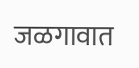जळगावात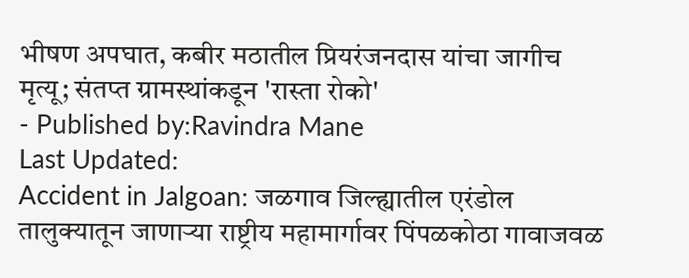भीषण अपघात, कबीर मठातील प्रियरंजनदास यांचा जागीच मृत्यू; संतप्त ग्रामस्थांकडून 'रास्ता रोको'
- Published by:Ravindra Mane
Last Updated:
Accident in Jalgoan: जळगाव जिल्ह्यातील एरंडोल तालुक्यातून जाणाऱ्या राष्ट्रीय महामार्गावर पिंपळकोठा गावाजवळ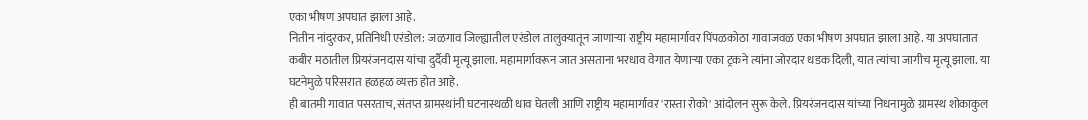एका भीषण अपघात झाला आहे.
नितीन नांदुरकर, प्रतिनिधी एरंडोल: जळगाव जिल्ह्यातील एरंडोल तालुक्यातून जाणाऱ्या राष्ट्रीय महामार्गावर पिंपळकोठा गावाजवळ एका भीषण अपघात झाला आहे. या अपघातात कबीर मठातील प्रियरंजनदास यांचा दुर्दैवी मृत्यू झाला. महामार्गावरून जात असताना भरधाव वेगात येणाऱ्या एका ट्रकने त्यांना जोरदार धडक दिली, यात त्यांचा जागीच मृत्यू झाला. या घटनेमुळे परिसरात हळहळ व्यक्त होत आहे.
ही बातमी गावात पसरताच, संतप्त ग्रामस्थांनी घटनास्थळी धाव घेतली आणि राष्ट्रीय महामार्गावर 'रास्ता रोको' आंदोलन सुरू केले. प्रियरंजनदास यांच्या निधनामुळे ग्रामस्थ शोकाकुल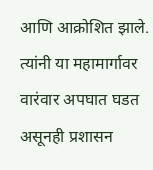आणि आक्रोशित झाले. त्यांनी या महामार्गावर वारंवार अपघात घडत असूनही प्रशासन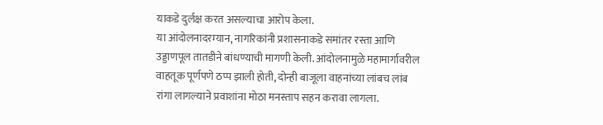याकडे दुर्लक्ष करत असल्याचा आरोप केला.
या आंदोलनादरम्यान, नागरिकांनी प्रशासनाकडे समांतर रस्ता आणि उड्डाणपूल तातडीने बांधण्याची मागणी केली. आंदोलनामुळे महामार्गावरील वाहतूक पूर्णपणे ठप्प झाली होती, दोन्ही बाजूला वाहनांच्या लांबच लांब रांगा लागल्याने प्रवाशांना मोठा मनस्ताप सहन करावा लागला.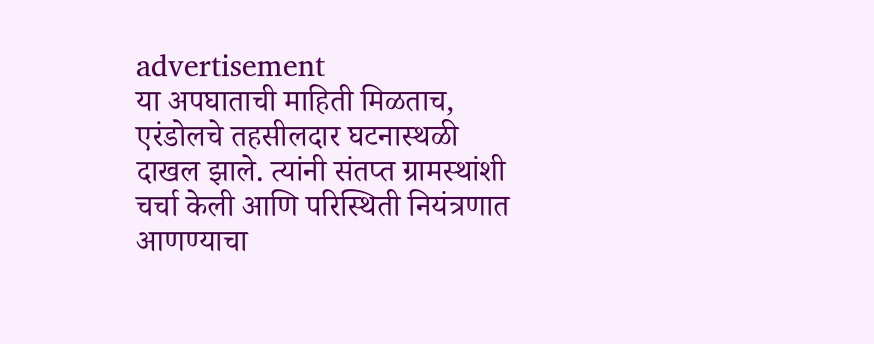advertisement
या अपघाताची माहिती मिळताच, एरंडोलचे तहसीलदार घटनास्थळी दाखल झाले. त्यांनी संतप्त ग्रामस्थांशी चर्चा केली आणि परिस्थिती नियंत्रणात आणण्याचा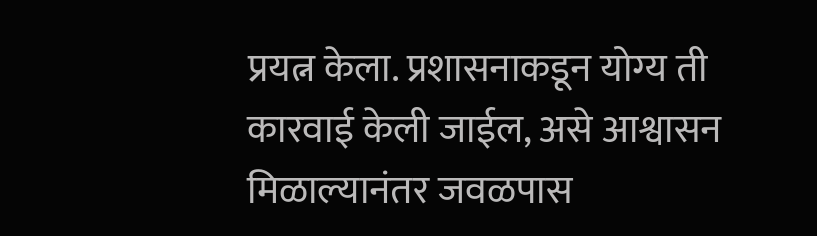प्रयत्न केला. प्रशासनाकडून योग्य ती कारवाई केली जाईल, असे आश्वासन मिळाल्यानंतर जवळपास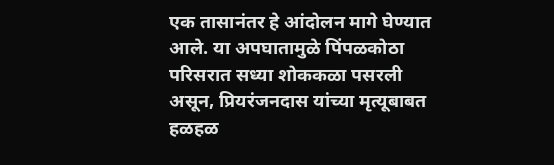एक तासानंतर हे आंदोलन मागे घेण्यात आले. या अपघातामुळे पिंपळकोठा परिसरात सध्या शोककळा पसरली असून, प्रियरंजनदास यांच्या मृत्यूबाबत हळहळ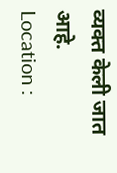व्यक्त केली जात आहे.
Location :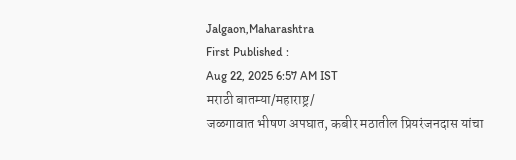Jalgaon,Maharashtra
First Published :
Aug 22, 2025 6:57 AM IST
मराठी बातम्या/महाराष्ट्र/
जळगावात भीषण अपघात, कबीर मठातील प्रियरंजनदास यांचा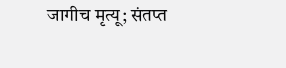जागीच मृत्यू; संतप्त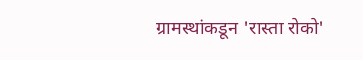ग्रामस्थांकडून 'रास्ता रोको'